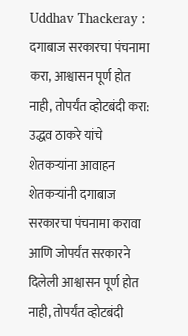Uddhav Thackeray : दगाबाज सरकारचा पंचनामा करा, आश्वासन पूर्ण होत नाही, तोपर्यंत व्होटबंदी करा: उद्धव ठाकरे यांचे शेतकऱ्यांना आवाहन
शेतकऱ्यांनी दगाबाज सरकारचा पंचनामा करावा आणि जोपर्यंत सरकारने दिलेली आश्वासन पूर्ण होत नाही, तोपर्यंत व्होटबंदी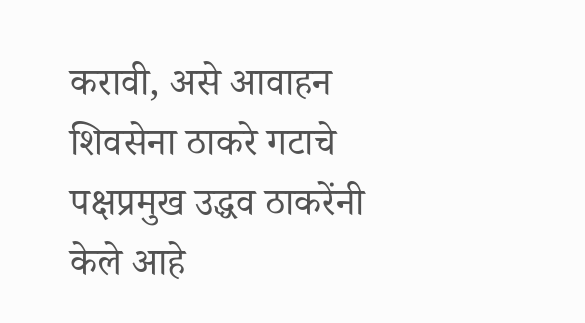करावी, असे आवाहन शिवसेना ठाकरे गटाचे पक्षप्रमुख उद्धव ठाकरेंनी केले आहे